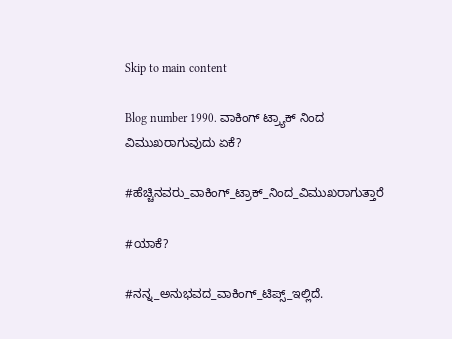Skip to main content

Blog number 1990. ವಾಕಿಂಗ್ ಟ್ರ್ಯಾಕ್ ನಿಂದ ವಿಮುಖರಾಗುವುದು ಏಕೆ?

#ಹೆಚ್ಚಿನವರು_ವಾಕಿಂಗ್_ಟ್ರಾಕ್_ನಿಂದ_ವಿಮುಖರಾಗುತ್ತಾರೆ

#ಯಾಕೆ?

#ನನ್ನ_ಅನುಭವದ_ವಾಕಿಂಗ್_ಟಿಪ್ಸ್_ಇಲ್ಲಿದೆ.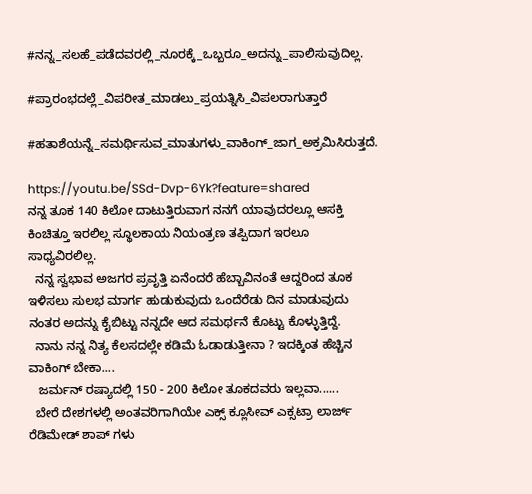#ನನ್ನ_ಸಲಹೆ_ಪಡೆದವರಲ್ಲಿ_ನೂರಕ್ಕೆ_ಒಬ್ಬರೂ_ಅದನ್ನು_ಪಾಲಿಸುವುದಿಲ್ಲ.

#ಪ್ರಾರಂಭದಲ್ಲೆ_ವಿಪರೀತ_ಮಾಡಲು_ಪ್ರಯತ್ನಿಸಿ_ವಿಪಲರಾಗುತ್ತಾರೆ

#ಹತಾಶೆಯನ್ನೆ_ಸಮರ್ಥಿಸುವ_ಮಾತುಗಳು_ವಾಕಿಂಗ್_ಜಾಗ_ಅಕ್ರಮಿಸಿರುತ್ತದೆ.

https://youtu.be/SSd-Dvp-6Yk?feature=shared
ನನ್ನ ತೂಕ 140 ಕಿಲೋ ದಾಟುತ್ತಿರುವಾಗ ನನಗೆ ಯಾವುದರಲ್ಲೂ ಆಸಕ್ತಿ ಕಿಂಚಿತ್ತೂ ಇರಲಿಲ್ಲ ಸ್ಥೂಲಕಾಯ ನಿಯಂತ್ರಣ ತಪ್ಪಿದಾಗ ಇರಲೂ ಸಾಧ್ಯವಿರಲಿಲ್ಲ.
  ನನ್ನ ಸ್ವಭಾವ ಅಜಗರ ಪ್ರವೃತ್ತಿ ಏನೆಂದರೆ ಹೆಬ್ಬಾವಿನಂತೆ ಆದ್ದರಿಂದ ತೂಕ ಇಳಿಸಲು ಸುಲಭ ಮಾರ್ಗ ಹುಡುಕುವುದು ಒಂದೆರೆಡು ದಿನ ಮಾಡುವುದು ನಂತರ ಅದನ್ನು ಕೈಬಿಟ್ಟು ನನ್ನದೇ ಆದ ಸಮರ್ಥನೆ ಕೊಟ್ಟು ಕೊಳ್ಳುತ್ತಿದ್ದೆ.
  ನಾನು ನನ್ನ ನಿತ್ಯ ಕೆಲಸದಲ್ಲೇ ಕಡಿಮೆ ಓಡಾಡುತ್ತೀನಾ ? ಇದಕ್ಕಿಂತ ಹೆಚ್ಚಿನ ವಾಕಿಂಗ್ ಬೇಕಾ....
   ಜರ್ಮನ್ ರಷ್ಯಾದಲ್ಲಿ 150 - 200 ಕಿಲೋ ತೂಕದವರು ಇಲ್ಲವಾ......
  ಬೇರೆ ದೇಶಗಳಲ್ಲಿ ಅಂತವರಿಗಾಗಿಯೇ ಎಕ್ಸ್ ಕ್ಲೂಸೀವ್ ಎಕ್ಸಟ್ರಾ ಲಾರ್ಜ್ ರೆಡಿಮೇಡ್ ಶಾಪ್ ಗಳು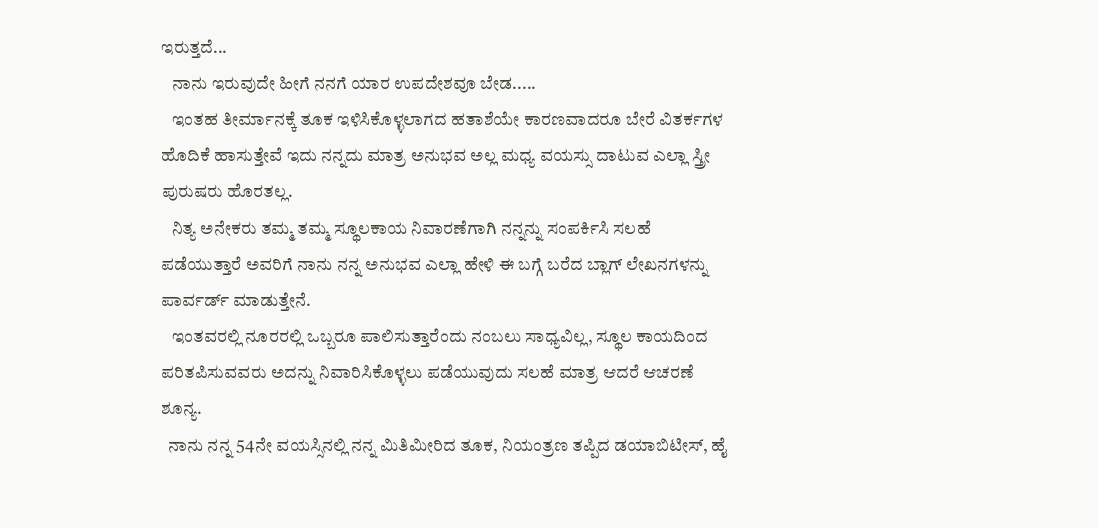ಇರುತ್ತದೆ...
   ನಾನು ಇರುವುದೇ ಹೀಗೆ ನನಗೆ ಯಾರ ಉಪದೇಶವೂ ಬೇಡ.....
   ಇಂತಹ ತೀರ್ಮಾನಕ್ಕೆ ತೂಕ ಇಳಿಸಿಕೊಳ್ಳಲಾಗದ ಹತಾಶೆಯೇ ಕಾರಣವಾದರೂ ಬೇರೆ ವಿತರ್ಕಗಳ ಹೊದಿಕೆ ಹಾಸುತ್ತೇವೆ ಇದು ನನ್ನದು ಮಾತ್ರ ಅನುಭವ ಅಲ್ಲ ಮಧ್ಯ ವಯಸ್ಸು ದಾಟುವ ಎಲ್ಲಾ ಸ್ತ್ರೀ ಪುರುಷರು ಹೊರತಲ್ಲ.
   ನಿತ್ಯ ಅನೇಕರು ತಮ್ಮ ತಮ್ಮ ಸ್ಥೂಲಕಾಯ ನಿವಾರಣೆಗಾಗಿ ನನ್ನನ್ನು ಸಂಪರ್ಕಿಸಿ ಸಲಹೆ ಪಡೆಯುತ್ತಾರೆ ಅವರಿಗೆ ನಾನು ನನ್ನ ಅನುಭವ ಎಲ್ಲಾ ಹೇಳಿ ಈ ಬಗ್ಗೆ ಬರೆದ ಬ್ಲಾಗ್ ಲೇಖನಗಳನ್ನು ಪಾರ್ವರ್ಡ್ ಮಾಡುತ್ತೇನೆ.
   ಇಂತವರಲ್ಲಿ ನೂರರಲ್ಲಿ ಒಬ್ಬರೂ ಪಾಲಿಸುತ್ತಾರೆಂದು ನಂಬಲು ಸಾಧ್ಯವಿಲ್ಲ, ಸ್ಥೂಲ ಕಾಯದಿಂದ ಪರಿತಪಿಸುವವರು ಅದನ್ನು ನಿವಾರಿಸಿಕೊಳ್ಳಲು ಪಡೆಯುವುದು ಸಲಹೆ ಮಾತ್ರ ಆದರೆ ಆಚರಣೆ ಶೂನ್ಯ.
  ನಾನು ನನ್ನ 54ನೇ ವಯಸ್ಸಿನಲ್ಲಿ ನನ್ನ ಮಿತಿಮೀರಿದ ತೂಕ, ನಿಯಂತ್ರಣ ತಪ್ಪಿದ ಡಯಾಬಿಟೀಸ್, ಹೈ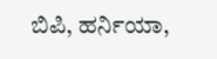ಬಿಪಿ, ಹರ್ನಿಯಾ,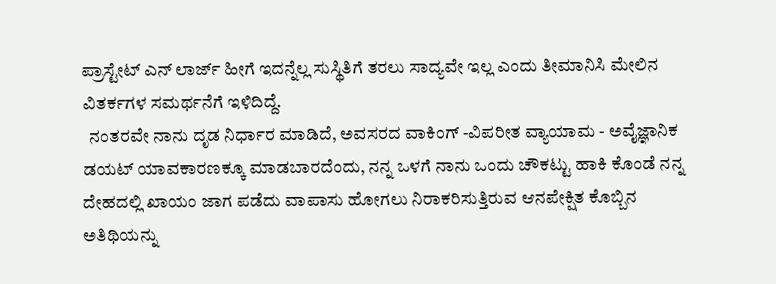ಪ್ರಾಸ್ಟೇಟ್ ಎನ್ ಲಾರ್ಜ್ ಹೀಗೆ ಇದನ್ನೆಲ್ಲ ಸುಸ್ಥಿತಿಗೆ ತರಲು ಸಾದ್ಯವೇ ಇಲ್ಲ ಎಂದು ತೀಮಾನಿಸಿ ಮೇಲಿನ ವಿತರ್ಕಗಳ ಸಮರ್ಥನೆಗೆ ಇಳಿದಿದ್ದೆ.
  ನಂತರವೇ ನಾನು ದೃಡ ನಿರ್ಧಾರ ಮಾಡಿದೆ, ಅವಸರದ ವಾಕಿಂಗ್ -ವಿಪರೀತ ವ್ಯಾಯಾಮ - ಅವೈಜ್ಞಾನಿಕ ಡಯಟ್ ಯಾವಕಾರಣಕ್ಕೂ ಮಾಡಬಾರದೆಂದು, ನನ್ನ ಒಳಗೆ ನಾನು ಒಂದು ಚೌಕಟ್ಟು ಹಾಕಿ ಕೊಂಡೆ ನನ್ನ ದೇಹದಲ್ಲಿ ಖಾಯಂ ಜಾಗ ಪಡೆದು ವಾಪಾಸು ಹೋಗಲು ನಿರಾಕರಿಸುತ್ತಿರುವ ಆನಪೇಕ್ಷಿತ ಕೊಬ್ಬಿನ ಅತಿಥಿಯನ್ನು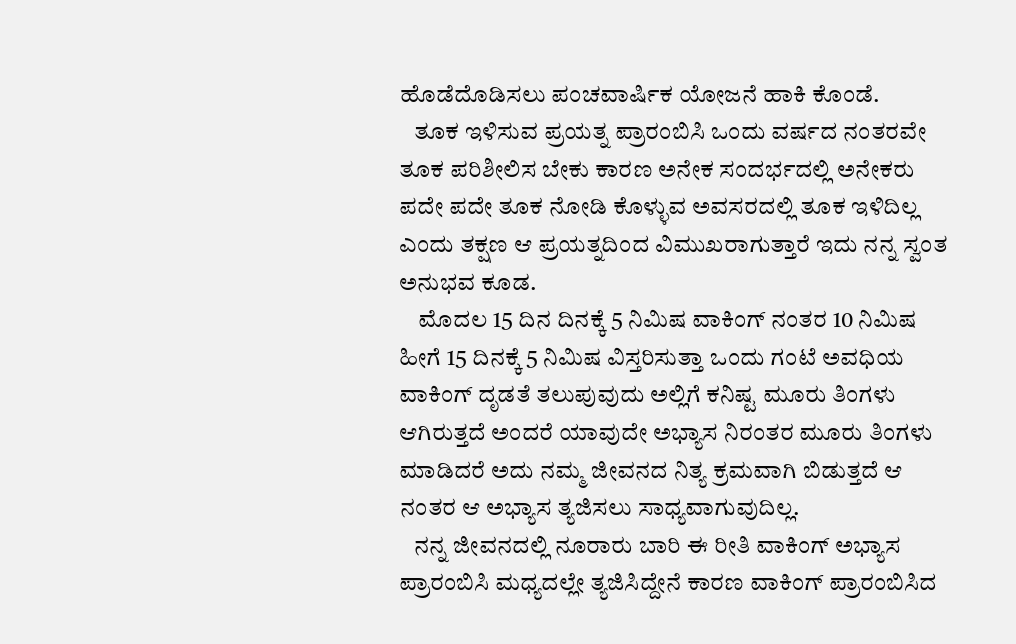ಹೊಡೆದೊಡಿಸಲು ಪಂಚವಾರ್ಷಿಕ ಯೋಜನೆ ಹಾಕಿ ಕೊಂಡೆ.
   ತೂಕ ಇಳಿಸುವ ಪ್ರಯತ್ನ ಪ್ರಾರಂಬಿಸಿ ಒಂದು ವರ್ಷದ ನಂತರವೇ ತೂಕ ಪರಿಶೀಲಿಸ ಬೇಕು ಕಾರಣ ಅನೇಕ ಸಂದರ್ಭದಲ್ಲಿ ಅನೇಕರು ಪದೇ ಪದೇ ತೂಕ ನೋಡಿ ಕೊಳ್ಳುವ ಅವಸರದಲ್ಲಿ ತೂಕ ಇಳಿದಿಲ್ಲ ಎಂದು ತಕ್ಷಣ ಆ ಪ್ರಯತ್ನದಿಂದ ವಿಮುಖರಾಗುತ್ತಾರೆ ಇದು ನನ್ನ ಸ್ವಂತ ಅನುಭವ ಕೂಡ.
    ಮೊದಲ 15 ದಿನ ದಿನಕ್ಕೆ 5 ನಿಮಿಷ ವಾಕಿಂಗ್ ನಂತರ 10 ನಿಮಿಷ ಹೀಗೆ 15 ದಿನಕ್ಕೆ 5 ನಿಮಿಷ ವಿಸ್ತರಿಸುತ್ತಾ ಒಂದು ಗಂಟೆ ಅವಧಿಯ ವಾಕಿಂಗ್ ದೃಡತೆ ತಲುಪುವುದು ಅಲ್ಲಿಗೆ ಕನಿಷ್ಟ ಮೂರು ತಿಂಗಳು ಆಗಿರುತ್ತದೆ ಅಂದರೆ ಯಾವುದೇ ಅಭ್ಯಾಸ ನಿರಂತರ ಮೂರು ತಿಂಗಳು ಮಾಡಿದರೆ ಅದು ನಮ್ಮ ಜೀವನದ ನಿತ್ಯ ಕ್ರಮವಾಗಿ ಬಿಡುತ್ತದೆ ಆ ನಂತರ ಆ ಅಭ್ಯಾಸ ತ್ಯಜಿಸಲು ಸಾಧ್ಯವಾಗುವುದಿಲ್ಲ.
   ನನ್ನ ಜೀವನದಲ್ಲಿ ನೂರಾರು ಬಾರಿ ಈ ರೀತಿ ವಾಕಿಂಗ್ ಅಭ್ಯಾಸ ಪ್ರಾರಂಬಿಸಿ ಮಧ್ಯದಲ್ಲೇ ತ್ಯಜಿಸಿದ್ದೇನೆ ಕಾರಣ ವಾಕಿಂಗ್ ಪ್ರಾರಂಬಿಸಿದ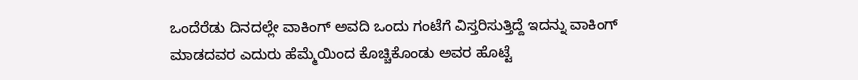ಒಂದೆರೆಡು ದಿನದಲ್ಲೇ ವಾಕಿಂಗ್ ಅವದಿ ಒಂದು ಗಂಟೆಗೆ ವಿಸ್ತರಿಸುತ್ತಿದ್ದೆ ಇದನ್ನು ವಾಕಿಂಗ್ ಮಾಡದವರ ಎದುರು ಹೆಮ್ಮೆಯಿಂದ ಕೊಚ್ಚಿಕೊಂಡು ಅವರ ಹೊಟ್ಟೆ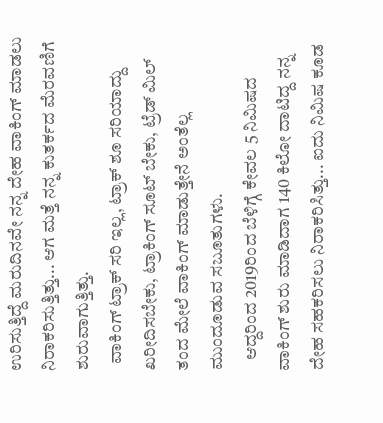ಉರಿಸುತ್ತಿದ್ದೆ ಮರುದಿನವೇ ನನ್ನ ದೇಹ ವಾಕಿಂಗ್ ಮಾಡಲು ನಿರಾಕರಿಸುತ್ತಿತ್ತು... ಆಗ ಮತ್ತೆ ನನ್ನ ಕುತರ್ಕದ ಮೆರವಣಿಗೆ ಶುರುವಾಗುತ್ತಿತ್ತು.
  ವಾಕಿಂಗ್ ಟ್ರಾಕ್ ಸರಿ ಇಲ್ಲ, ಟ್ರಾಕ್ ಶೂ ಸರಿಯಾದ್ದು ಖರೀದಿಸಬೇಕು, ಟ್ರಾಕಿಂಗ್ ಸೂಟ್ ಬೇಕು, ಟ್ರೆಡ್ ಮಿಲ್ ತಂದ ಮೇಲೆ ವಾಕಿಂಗ್ ಮಾಡುತ್ತೇನೆ ಅಂತೆಲ್ಲ ಮುಂದೂಡುವ ಸಬೂತುಗಳು.
   ಆದ್ದರಿಂದ 2019ರಿಂದ ಬೆಳಿಗ್ಗೆ ಕೇವಲ 5 ನಿಮಿಷದ ವಾಕಿಂಗ್ ಶುರು ಮಾಡಿದಾಗ 140 ಕಿಲೋ ದಾಟಿದ್ದ ನನ್ನ ದೇಹ ಸಹಕರಿಸಲು ನಿರಾಕರಿಸಿತ್ತು... ಐದು ನಿಮಿಷ ಕೂಡ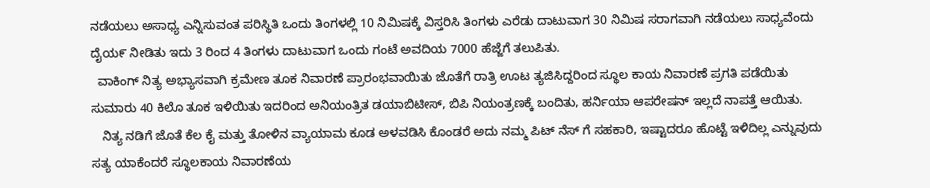ನಡೆಯಲು ಅಸಾಧ್ಯ ಎನ್ನಿಸುವಂತ ಪರಿಸ್ಥಿತಿ ಒಂದು ತಿಂಗಳಲ್ಲಿ 10 ನಿಮಿಷಕ್ಕೆ ವಿಸ್ತರಿಸಿ ತಿಂಗಳು ಎರೆಡು ದಾಟುವಾಗ 30 ನಿಮಿಷ ಸರಾಗವಾಗಿ ನಡೆಯಲು ಸಾಧ್ಯವೆಂದು ದೈಯ೯ ನೀಡಿತು ಇದು 3 ರಿಂದ 4 ತಿಂಗಳು ದಾಟುವಾಗ ಒಂದು ಗಂಟೆ ಅವದಿಯ 7000 ಹೆಜ್ಜೆಗೆ ತಲುಪಿತು.
  ವಾಕಿಂಗ್ ನಿತ್ಯ ಅಭ್ಯಾಸವಾಗಿ ಕ್ರಮೇಣ ತೂಕ ನಿವಾರಣೆ ಪ್ರಾರಂಭವಾಯಿತು ಜೊತೆಗೆ ರಾತ್ರಿ ಊಟ ತ್ಯಜಿಸಿದ್ದರಿಂದ ಸ್ಥೂಲ ಕಾಯ ನಿವಾರಣೆ ಪ್ರಗತಿ ಪಡೆಯಿತು ಸುಮಾರು 40 ಕಿಲೊ ತೂಕ ಇಳಿಯಿತು ಇದರಿಂದ ಅನಿಯಂತ್ರಿತ ಡಯಾಬಿಟೀಸ್, ಬಿಪಿ ನಿಯಂತ್ರಣಕ್ಕೆ ಬಂದಿತು, ಹರ್ನಿಯಾ ಆಪರೇಷನ್ ಇಲ್ಲದೆ ನಾಪತ್ತೆ ಆಯಿತು.
   ನಿತ್ಯ ನಡಿಗೆ ಜೊತೆ ಕೆಲ ಕೈ ಮತ್ತು ತೋಳಿನ ವ್ಯಾಯಾಮ ಕೂಡ ಅಳವಡಿಸಿ ಕೊಂಡರೆ ಅದು ನಮ್ಮ ಪಿಟ್ ನೆಸ್ ಗೆ ಸಹಕಾರಿ, ಇಷ್ಟಾದರೂ ಹೊಟ್ಟೆ ಇಳಿದಿಲ್ಲ ಎನ್ನುವುದು ಸತ್ಯ ಯಾಕೆಂದರೆ ಸ್ಥೂಲಕಾಯ ನಿವಾರಣೆಯ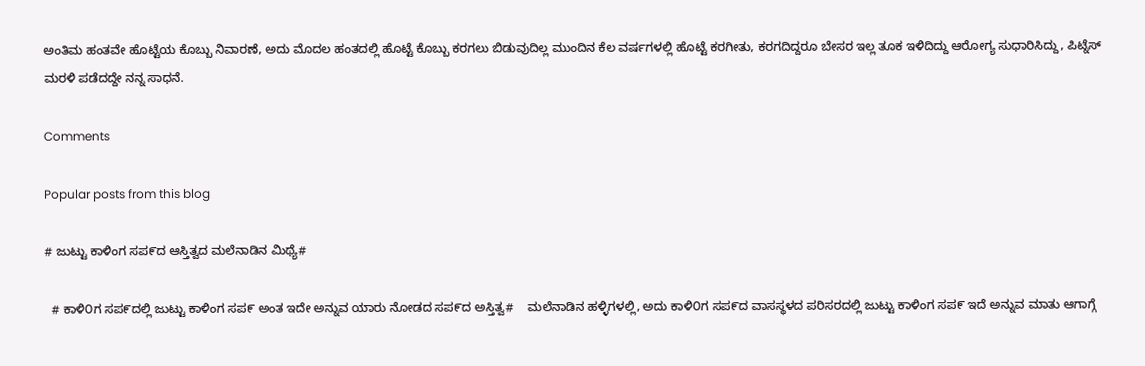ಅಂತಿಮ ಹಂತವೇ ಹೊಟ್ಟೆಯ ಕೊಬ್ಬು ನಿವಾರಣೆ, ಅದು ಮೊದಲ ಹಂತದಲ್ಲಿ ಹೊಟ್ಟೆ ಕೊಬ್ಬು ಕರಗಲು ಬಿಡುವುದಿಲ್ಲ ಮುಂದಿನ ಕೆಲ ವರ್ಷಗಳಲ್ಲಿ ಹೊಟ್ಟೆ ಕರಗೀತು, ಕರಗದಿದ್ದರೂ ಬೇಸರ ಇಲ್ಲ ತೂಕ ಇಳಿದಿದ್ದು ಆರೋಗ್ಯ ಸುಧಾರಿಸಿದ್ದು, ಪಿಟ್ನೆಸ್ ಮರಳಿ ಪಡೆದದ್ದೇ ನನ್ನ ಸಾಧನೆ.

Comments

Popular posts from this blog

# ಜುಟ್ಟು ಕಾಳಿಂಗ ಸಪ೯ದ ಆಸ್ತಿತ್ವದ ಮಲೆನಾಡಿನ ಮಿಥ್ಯೆ#

  # ಕಾಳಿ೦ಗ ಸಪ೯ದಲ್ಲಿ ಜುಟ್ಟು ಕಾಳಿಂಗ ಸಪ೯ ಅಂತ ಇದೇ ಅನ್ನುವ ಯಾರು ನೋಡದ ಸಪ೯ದ ಅಸ್ತಿತ್ವ#    ಮಲೆನಾಡಿನ ಹಳ್ಳಿಗಳಲ್ಲಿ, ಅದು ಕಾಳಿ೦ಗ ಸಪ೯ದ ವಾಸಸ್ಥಳದ ಪರಿಸರದಲ್ಲಿ ಜುಟ್ಟು ಕಾಳಿಂಗ ಸಪ೯ ಇದೆ ಅನ್ನುವ ಮಾತು ಆಗಾಗ್ಗೆ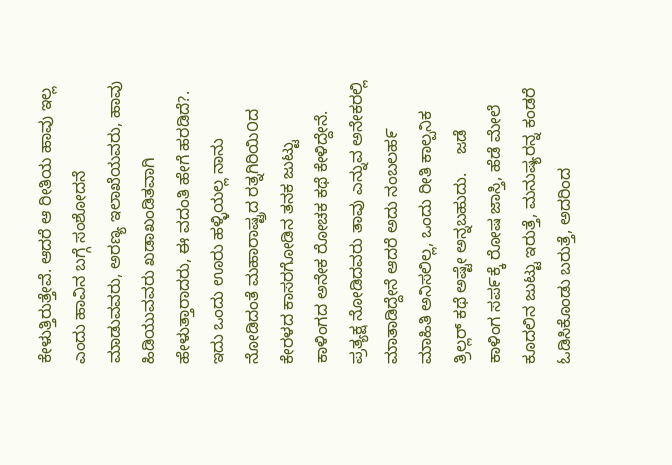ಕೇಳುತ್ತಿರುತ್ತೇವೆ. ಆದರೆ ಆ ರೀತಿಯ ಹಾವು ಇಲ್ಲ ಎಂದು ಹಾವಿನ ಬಗ್ಗೆ ಸಂಶೋದನೆ ಮಾಡುವವರು, ಅರಣ್ಯ ಇಲಾಖೆಯವರು, ಹಾವು ಹಿಡಿಯುವವರು ಖಡಾಖಂಡಿತವಾಗಿ ಹೇಳುತ್ತಾರಾದರು, ಈ ವದಂತಿ ಹೇಗೆ ಹರಡಿದೆ?.    ಇದು ಒಂದು ಊರು ಹಳ್ಳಿಯಲ್ಲ ನಾನು ನೋಡಿದಂತೆ ಮಹಾರಾಷ್ಟ್ರದ ರತ್ನಗಿರಿಯಿ೦ದ ಕೇರಳದ ಕಾಸರಗೋಡಿನ ತನಕ ಜುಟ್ಟು ಕಾಳಿಂಗದ ಅನೇಕ ರೋಚಕ ಕಥೆ ಕೇಳಿದ್ದೇನೆ.   ಪ್ರತ್ಯಕ್ಷ ನೋಡಿದವರು ತಾವು ಎನ್ನುವ ಅನೇಕರಲ್ಲಿ ಮಾತಾಡಿದ್ದೇನೆ ಆದರೆ ಅದು ನಂಬಲಹ೯ ಮಾಹಿತಿ ಅನಿಸಲಿಲ್ಲ, ಒಂದು ರೀತಿ ಕಾಲ್ಪನಿಕ ತ್ರಿಲ್ಲರ್ ಕಥೆ ಅಷ್ಟೇ ಅನ್ನಬಹುದು.    ಜಡೆ ಕಾಳಿಂಗ ಸಪ೯ಕ್ಕೆ ರೋಷ ಜಾಸ್ತಿ, ಹೆಡೆ ಮೇಲೆ ಕೂದಲಿನ ಜುಟ್ಟು ಇರುತ್ತೆ, ಮನುಷ್ಯರನ್ನ ಕಂಡರೆ ಓಡಿಸಿಕೊಂಡು ಬರುತ್ತೆ, ಅದರಿಂದ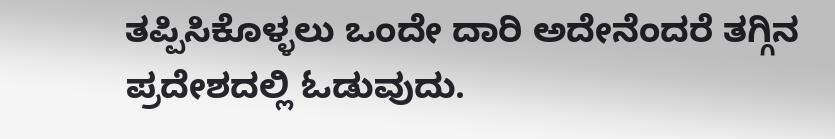ತಪ್ಪಿಸಿಕೊಳ್ಳಲು ಒಂದೇ ದಾರಿ ಅದೇನೆಂದರೆ ತಗ್ಗಿನ ಪ್ರದೇಶದಲ್ಲಿ ಓಡುವುದು.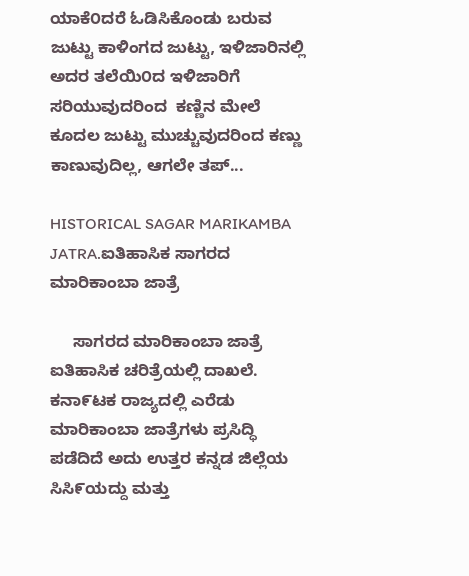ಯಾಕೆ೦ದರೆ ಓಡಿಸಿಕೊಂಡು ಬರುವ ಜುಟ್ಟು ಕಾಳಿಂಗದ ಜುಟ್ಟು, ಇಳಿಜಾರಿನಲ್ಲಿ ಅದರ ತಲೆಯಿ೦ದ ಇಳಿಜಾರಿಗೆ ಸರಿಯುವುದರಿಂದ  ಕಣ್ಣಿನ ಮೇಲೆ ಕೂದಲ ಜುಟ್ಟು ಮುಚ್ಚುವುದರಿಂದ ಕಣ್ಣು ಕಾಣುವುದಿಲ್ಲ, ಆಗಲೇ ತಪ್...

HISTORICAL SAGAR MARIKAMBA JATRA.ಐತಿಹಾಸಿಕ ಸಾಗರದ ಮಾರಿಕಾಂಬಾ ಜಾತ್ರೆ

     ಸಾಗರದ ಮಾರಿಕಾಂಬಾ ಜಾತ್ರೆ ಐತಿಹಾಸಿಕ ಚರಿತ್ರೆಯಲ್ಲಿ ದಾಖಲೆ.        ಕನಾ೯ಟಕ ರಾಜ್ಯದಲ್ಲಿ ಎರೆಡು ಮಾರಿಕಾಂಬಾ ಜಾತ್ರೆಗಳು ಪ್ರಸಿದ್ಧಿ ಪಡೆದಿದೆ ಅದು ಉತ್ತರ ಕನ್ನಡ ಜಿಲ್ಲೆಯ ಸಿಸಿ೯ಯದ್ದು ಮತ್ತು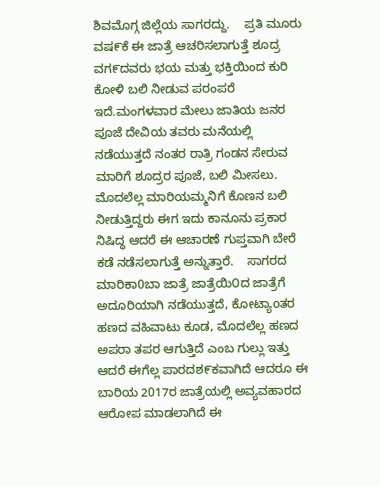ಶಿವಮೊಗ್ಗ ಜಿಲ್ಲೆಯ ಸಾಗರದ್ದು.    ಪ್ರತಿ ಮೂರು ವಷ೯ಕೆ ಈ ಜಾತ್ರೆ ಆಚರಿಸಲಾಗುತ್ತೆ ಶೂದ್ರ ವಗ೯ದವರು ಭಯ ಮತ್ತು ಭಕ್ತಿಯಿಂದ ಕುರಿ ಕೋಳಿ ಬಲಿ ನೀಡುವ ಪರಂಪರೆ ಇದೆ.ಮಂಗಳವಾರ ಮೇಲು ಜಾತಿಯ ಜನರ ಪೂಜೆ ದೇವಿಯ ತವರು ಮನೆಯಲ್ಲಿ ನಡೆಯುತ್ತದೆ ನಂತರ ರಾತ್ರಿ ಗಂಡನ ಸೇರುವ ಮಾರಿಗೆ ಶೂದ್ರರ ಪೂಜೆ, ಬಲಿ ಮೀಸಲು.    ಮೊದಲೆಲ್ಲ ಮಾರಿಯಮ್ಮನಿಗೆ ಕೊಣನ ಬಲಿ ನೀಡುತ್ತಿದ್ದರು ಈಗ ಇದು ಕಾನೂನು ಪ್ರಕಾರ ನಿಷಿದ್ಧ ಆದರೆ ಈ ಆಚಾರಣೆ ಗುಪ್ತವಾಗಿ ಬೇರೆ ಕಡೆ ನಡೆಸಲಾಗುತ್ತೆ ಅನ್ನುತ್ತಾರೆ.    ಸಾಗರದ ಮಾರಿಕಾ0ಬಾ ಜಾತ್ರೆ ಜಾತ್ರೆಯಿ೦ದ ಜಾತ್ರೆಗೆ ಅದೂರಿಯಾಗಿ ನಡೆಯುತ್ತದೆ, ಕೋಟ್ಯಾoತರ ಹಣದ ವಹಿವಾಟು ಕೂಡ, ಮೊದಲೆಲ್ಲ ಹಣದ ಅಪರಾ ತಪರ ಆಗುತ್ತಿದೆ ಎಂಬ ಗುಲ್ಲು ಇತ್ತು ಆದರೆ ಈಗೆಲ್ಲ ಪಾರದಶ೯ಕವಾಗಿದೆ ಆದರೂ ಈ ಬಾರಿಯ 2017ರ ಜಾತ್ರೆಯಲ್ಲಿ ಅವ್ಯವಹಾರದ ಆರೋಪ ಮಾಡಲಾಗಿದೆ ಈ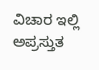ವಿಚಾರ ಇಲ್ಲಿ ಅಪ್ರಸ್ತುತ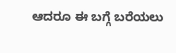ಆದರೂ ಈ ಬಗ್ಗೆ ಬರೆಯಲು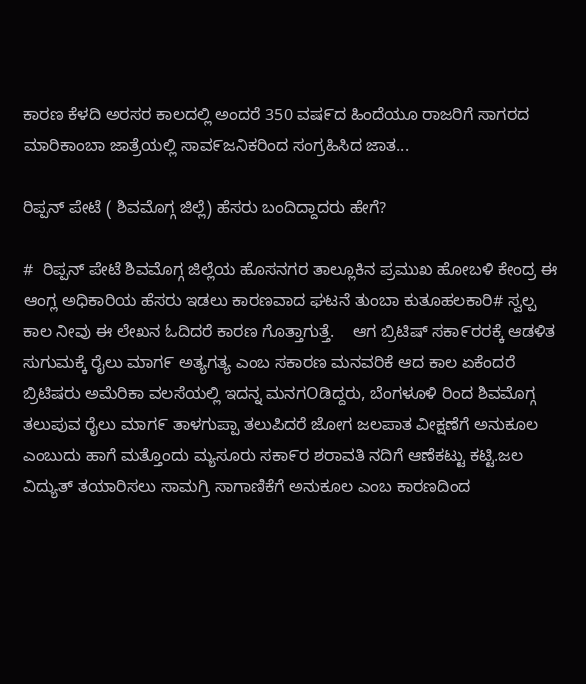ಕಾರಣ ಕೆಳದಿ ಅರಸರ ಕಾಲದಲ್ಲಿ ಅಂದರೆ 350 ವಷ೯ದ ಹಿಂದೆಯೂ ರಾಜರಿಗೆ ಸಾಗರದ ಮಾರಿಕಾಂಬಾ ಜಾತ್ರೆಯಲ್ಲಿ ಸಾವ೯ಜನಿಕರಿಂದ ಸಂಗ್ರಹಿಸಿದ ಜಾತ...

ರಿಪ್ಪನ್ ಪೇಟೆ ( ಶಿವಮೊಗ್ಗ ಜಿಲ್ಲೆ) ಹೆಸರು ಬಂದಿದ್ದಾದರು ಹೇಗೆ?

#  ರಿಪ್ಪನ್ ಪೇಟೆ ಶಿವಮೊಗ್ಗ ಜಿಲ್ಲೆಯ ಹೊಸನಗರ ತಾಲ್ಲೂಕಿನ ಪ್ರಮುಖ ಹೋಬಳಿ ಕೇಂದ್ರ ಈ ಆಂಗ್ಲ ಅಧಿಕಾರಿಯ ಹೆಸರು ಇಡಲು ಕಾರಣವಾದ ಘಟನೆ ತುಂಬಾ ಕುತೂಹಲಕಾರಿ# ಸ್ವಲ್ಪ ಕಾಲ ನೀವು ಈ ಲೇಖನ ಓದಿದರೆ ಕಾರಣ ಗೊತ್ತಾಗುತ್ತೆ.    ಆಗ ಬ್ರಿಟಿಷ್ ಸಕಾ೯ರರಕ್ಕೆ ಆಡಳಿತ ಸುಗುಮಕ್ಕೆ ರೈಲು ಮಾಗ೯ ಅತ್ಯಗತ್ಯ ಎಂಬ ಸಕಾರಣ ಮನವರಿಕೆ ಆದ ಕಾಲ ಏಕೆಂದರೆ ಬ್ರಿಟಿಷರು ಅಮೆರಿಕಾ ವಲಸೆಯಲ್ಲಿ ಇದನ್ನ ಮನಗOಡಿದ್ದರು, ಬೆಂಗಳೂಳಿ ರಿಂದ ಶಿವಮೊಗ್ಗ ತಲುಪುವ ರೈಲು ಮಾಗ೯ ತಾಳಗುಪ್ಪಾ ತಲುಪಿದರೆ ಜೋಗ ಜಲಪಾತ ವೀಕ್ಷಣೆಗೆ ಅನುಕೂಲ ಎಂಬುದು ಹಾಗೆ ಮತ್ತೊಂದು ಮ್ಯಸೂರು ಸಕಾ೯ರ ಶರಾವತಿ ನದಿಗೆ ಆಣೆಕಟ್ಟು ಕಟ್ಟಿ.ಜಲ ವಿದ್ಯುತ್ ತಯಾರಿಸಲು ಸಾಮಗ್ರಿ ಸಾಗಾಣಿಕೆಗೆ ಅನುಕೂಲ ಎಂಬ ಕಾರಣದಿಂದ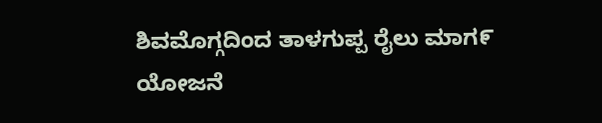ಶಿವಮೊಗ್ಗದಿಂದ ತಾಳಗುಪ್ಪ ರೈಲು ಮಾಗ೯ ಯೋಜನೆ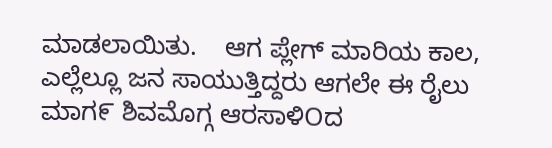ಮಾಡಲಾಯಿತು.    ಆಗ ಪ್ಲೇಗ್ ಮಾರಿಯ ಕಾಲ, ಎಲ್ಲೆಲ್ಲೂ ಜನ ಸಾಯುತ್ತಿದ್ದರು ಆಗಲೇ ಈ ರೈಲು ಮಾಗ೯ ಶಿವಮೊಗ್ಗ ಆರಸಾಳಿOದ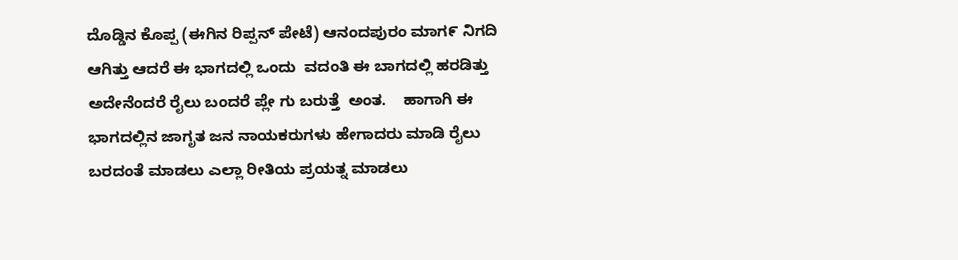ದೊಡ್ಡಿನ ಕೊಪ್ಪ (ಈಗಿನ ರಿಪ್ಪನ್ ಪೇಟೆ) ಆನಂದಪುರಂ ಮಾಗ೯ ನಿಗದಿ ಆಗಿತ್ತು ಆದರೆ ಈ ಭಾಗದಲ್ಲಿ ಒಂದು  ವದಂತಿ ಈ ಬಾಗದಲ್ಲಿ ಹರಡಿತ್ತು ಅದೇನೆಂದರೆ ರೈಲು ಬಂದರೆ ಪ್ಲೇ ಗು ಬರುತ್ತೆ  ಅಂತ.    ಹಾಗಾಗಿ ಈ ಭಾಗದಲ್ಲಿನ ಜಾಗೃತ ಜನ ನಾಯಕರುಗಳು ಹೇಗಾದರು ಮಾಡಿ ರೈಲು ಬರದಂತೆ ಮಾಡಲು ಎಲ್ಲಾ ರೀತಿಯ ಪ್ರಯತ್ನ ಮಾಡಲು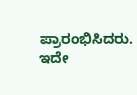ಪ್ರಾರಂಭಿಸಿದರು.     ಇದೇ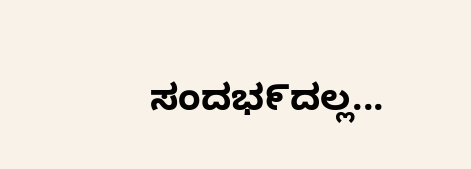ಸಂದಭ೯ದಲ್ಲ...